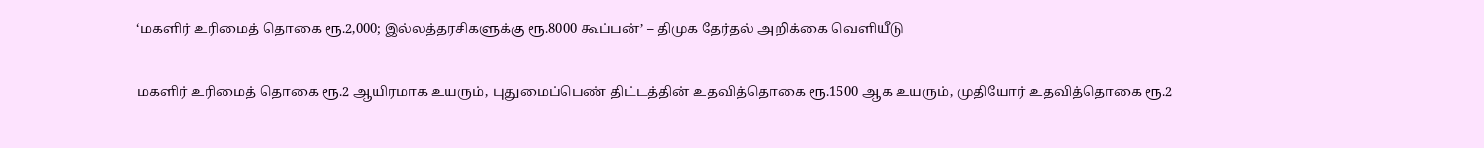‘மகளிர் உரிமைத் தொகை ரூ.2,000; இல்லத்தரசிகளுக்கு ரூ.8000 கூப்பன்’ – திமுக தேர்தல் அறிக்கை வெளியீடு

மகளிர் உரிமைத் தொகை ரூ.2 ஆயிரமாக உயரும், புதுமைப்பெண் திட்டத்தின் உதவித்தொகை ரூ.1500 ஆக உயரும், முதியோர் உதவித்தொகை ரூ.2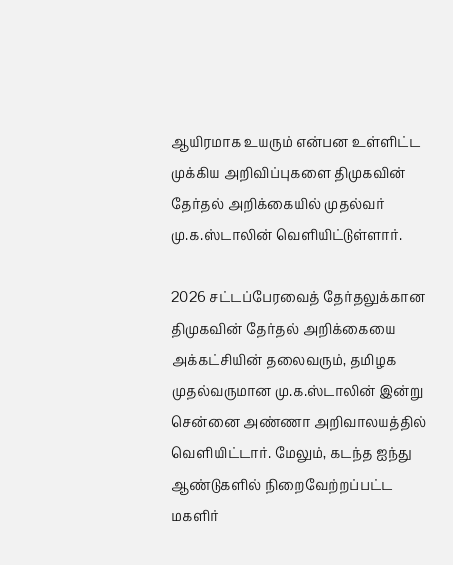ஆயிரமாக உயரும் என்பன உள்ளிட்ட முக்கிய அறிவிப்புகளை திமுகவின் தேர்தல் அறிக்கையில் முதல்வர் மு.க.ஸ்டாலின் வெளியிட்டுள்ளார்.

2026 சட்டப்பேரவைத் தேர்தலுக்கான திமுகவின் தேர்தல் அறிக்கையை அக்கட்சியின் தலைவரும், தமிழக முதல்வருமான மு.க.ஸ்டாலின் இன்று சென்னை அண்ணா அறிவாலயத்தில் வெளியிட்டார். மேலும், கடந்த ஐந்து ஆண்டுகளில் நிறைவேற்றப்பட்ட மகளிர்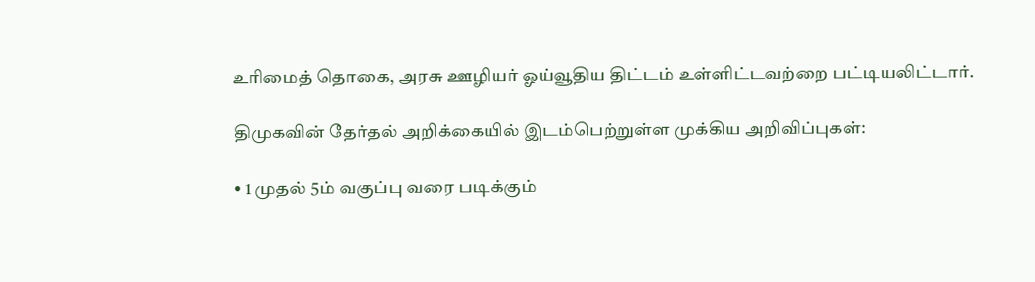உரிமைத் தொகை, அரசு ஊழியர் ஓய்வூதிய திட்டம் உள்ளிட்டவற்றை பட்டியலிட்டார்.

திமுகவின் தேர்தல் அறிக்கையில் இடம்பெற்றுள்ள முக்கிய அறிவிப்புகள்:

• 1 முதல் 5ம் வகுப்பு வரை படிக்கும்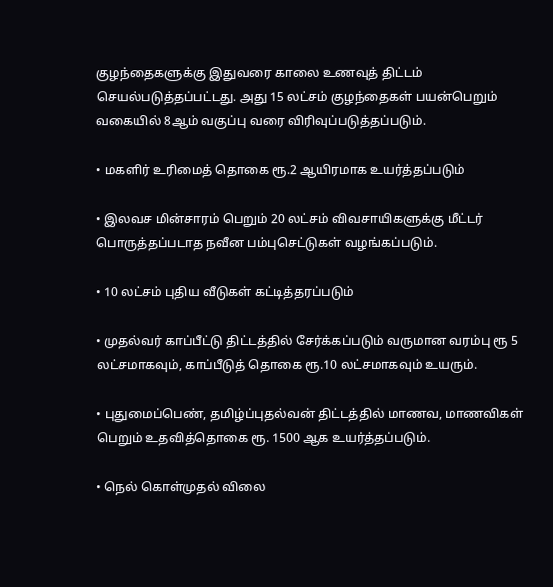குழந்தைகளுக்கு இதுவரை காலை உணவுத் திட்டம் செயல்படுத்தப்பட்டது. அது 15 லட்சம் குழந்தைகள் பயன்பெறும் வகையில் 8ஆம் வகுப்பு வரை விரிவுப்படுத்தப்படும்.

• மகளிர் உரிமைத் தொகை ரூ.2 ஆயிரமாக உயர்த்தப்படும்

• இலவச மின்சாரம் பெறும் 20 லட்சம் விவசாயிகளுக்கு மீட்டர் பொருத்தப்படாத நவீன பம்புசெட்டுகள் வழங்கப்படும்.

• 10 லட்சம் புதிய வீடுகள் கட்டித்தரப்படும்

• முதல்வர் காப்பீட்டு திட்டத்தில் சேர்க்கப்படும் வருமான வரம்பு ரூ 5 லட்சமாகவும், காப்பீடுத் தொகை ரூ.10 லட்சமாகவும் உயரும்.

• புதுமைப்பெண், தமிழ்ப்புதல்வன் திட்டத்தில் மாணவ, மாணவிகள் பெறும் உதவித்தொகை ரூ. 1500 ஆக உயர்த்தப்படும்.

• நெல் கொள்முதல் விலை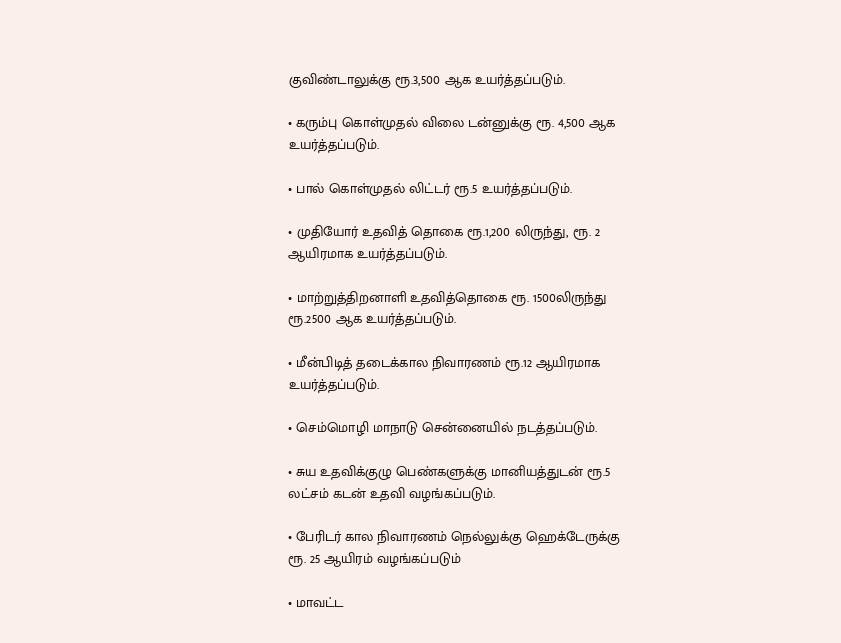குவிண்டாலுக்கு ரூ.3,500 ஆக உயர்த்தப்படும்.

• கரும்பு கொள்முதல் விலை டன்னுக்கு ரூ. 4,500 ஆக உயர்த்தப்படும்.

• பால் கொள்முதல் லிட்டர் ரூ.5 உயர்த்தப்படும்.

• முதியோர் உதவித் தொகை ரூ.1,200 லிருந்து, ரூ. 2 ஆயிரமாக உயர்த்தப்படும்.

• மாற்றுத்திறனாளி உதவித்தொகை ரூ. 1500லிருந்து ரூ.2500 ஆக உயர்த்தப்படும்.

• மீன்பிடித் தடைக்கால நிவாரணம் ரூ.12 ஆயிரமாக உயர்த்தப்படும்.

• செம்மொழி மாநாடு சென்னையில் நடத்தப்படும்.

• சுய உதவிக்குழு பெண்களுக்கு மானியத்துடன் ரூ.5 லட்சம் கடன் உதவி வழங்கப்படும்.

• பேரிடர் கால நிவாரணம் நெல்லுக்கு ஹெக்டேருக்கு ரூ. 25 ஆயிரம் வழங்கப்படும்

• மாவட்ட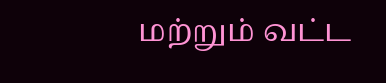மற்றும் வட்ட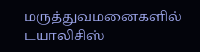மருத்துவமனைகளில் டயாலிசிஸ்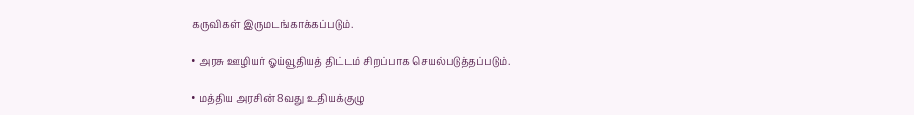கருவிகள் இருமடங்காக்கப்படும்.

• அரசு ஊழியர் ஓய்வூதியத் திட்டம் சிறப்பாக செயல்படுத்தப்படும்.

• மத்திய அரசின் 8வது உதியக்குழு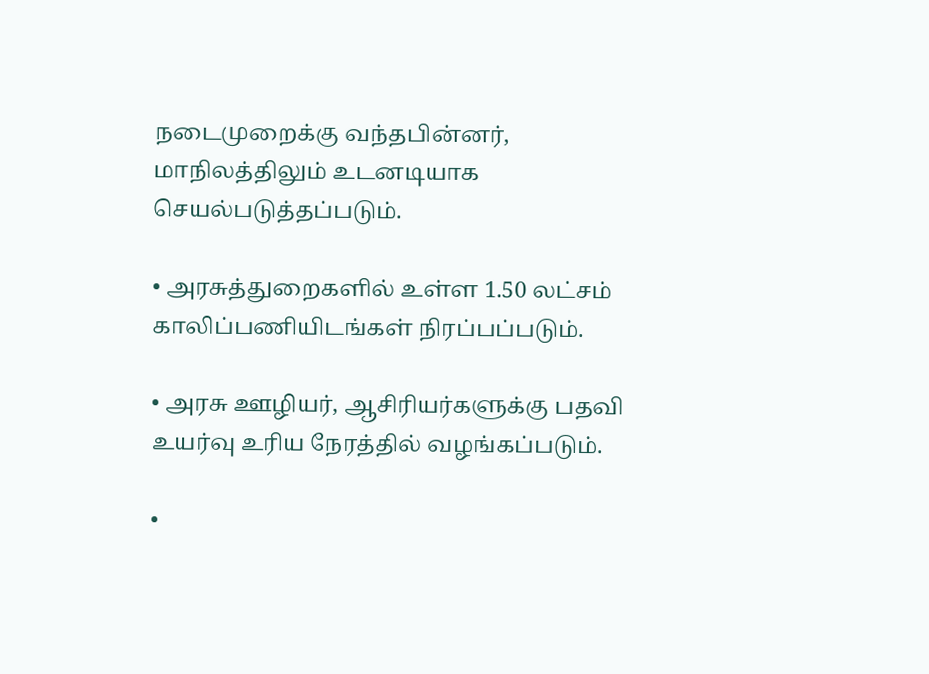நடைமுறைக்கு வந்தபின்னர், மாநிலத்திலும் உடனடியாக செயல்படுத்தப்படும்.

• அரசுத்துறைகளில் உள்ள 1.50 லட்சம் காலிப்பணியிடங்கள் நிரப்பப்படும்.

• அரசு ஊழியர், ஆசிரியர்களுக்கு பதவி உயர்வு உரிய நேரத்தில் வழங்கப்படும்.

•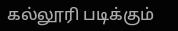கல்லூரி படிக்கும்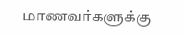மாணவர்களுக்கு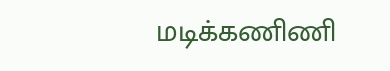மடிக்கணிணி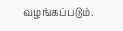வழங்கப்படும்.